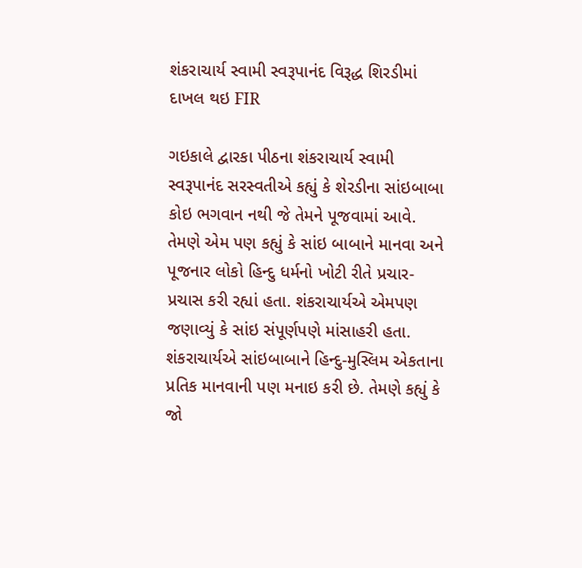શંકરાચાર્ય સ્વામી સ્વરૂપાનંદ વિરૂદ્ધ શિરડીમાં દાખલ થઇ FIR

ગઇકાલે દ્વારકા પીઠના શંકરાચાર્ય સ્વામી સ્વરૂપાનંદ સરસ્વતીએ કહ્યું કે શેરડીના સાંઇબાબા કોઇ ભગવાન નથી જે તેમને પૂજવામાં આવે. તેમણે એમ પણ કહ્યું કે સાંઇ બાબાને માનવા અને પૂજનાર લોકો હિન્દુ ધર્મનો ખોટી રીતે પ્રચાર-પ્રચાસ કરી રહ્યાં હતા. શંકરાચાર્યએ એમપણ જણાવ્યું કે સાંઇ સંપૂર્ણપણે માંસાહરી હતા.
શંકરાચાર્યએ સાંઇબાબાને હિન્દુ-મુસ્લિમ એકતાના પ્રતિક માનવાની પણ મનાઇ કરી છે. તેમણે કહ્યું કે જો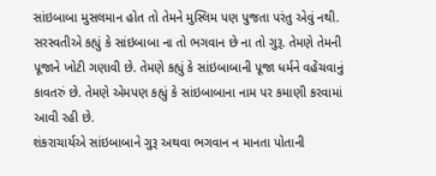સાંઇબાબા મુસલમાન હોત તો તેમને મુસ્લિમ પણ પુજતા પરંતુ એવું નથી. સરસ્વતીએ કહ્યું કે સાંઇબાબા ના તો ભગવાન છે ના તો ગુરૂ. તેમણે તેમની પૂજાને ખોટી ગણાવી છે. તેમણે કહ્યું કે સાંઇબાબાની પૂજા ધર્મને વહેંચવાનું કાવતરું છે. તેમણે એમપણ કહ્યું કે સાંઇબાબાના નામ પર કમાણી કરવામાં આવી રહી છે.
શંકરાચાર્યએ સાંઇબાબાને ગુરૂ અથવા ભગવાન ન માનતા પોતાની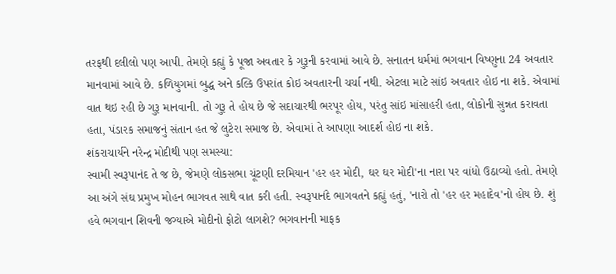તરફથી દલીલો પણ આપી. તેમણે કહ્યું કે પૂજા અવતાર કે ગુરૂની કરવામાં આવે છે. સનાતન ધર્મમાં ભગવાન વિષ્ણુના 24 અવતાર માનવામાં આવે છે. કળિયુગમાં બુદ્ધ અને કલ્કિ ઉપરાંત કોઇ અવતારની ચર્ચા નથી. એટલા માટે સાંઇ અવતાર હોઇ ના શકે. એવામાં વાત થઇ રહી છે ગુરૂ માનવાની. તો ગુરૂ તે હોય છે જે સદાચારથી ભરપૂર હોય, પરંતુ સાંઇ માંસાહરી હતા, લોકોની સુન્નત કરાવતા હતા, પંડારક સમાજનું સંતાન હત જે લુટેરા સમાજ છે. એવામાં તે આપણા આદર્શ હોઇ ના શકે.
શંકરાચાર્યને નરેન્દ્ર મોદીથી પણ સમસ્યા:
સ્વામી સ્વરૂપાનંદ તે જ છે, જેમણે લોકસભા ચૂંટણી દરમિયાન 'હર હર મોદી, ઘર ઘર મોદી'ના નારા પર વાંધો ઉઠાવ્યો હતો. તેમણે આ અંગે સંઘ પ્રમુખ મોહન ભાગવત સાથે વાત કરી હતી. સ્વરૂપાનંદે ભાગવતને કહ્યું હતું, 'નારો તો 'હર હર મહાદેવ'નો હોય છે. શું હવે ભગવાન શિવની જગ્યાએ મોદીનો ફોટો લાગશે? ભગવાનની માફક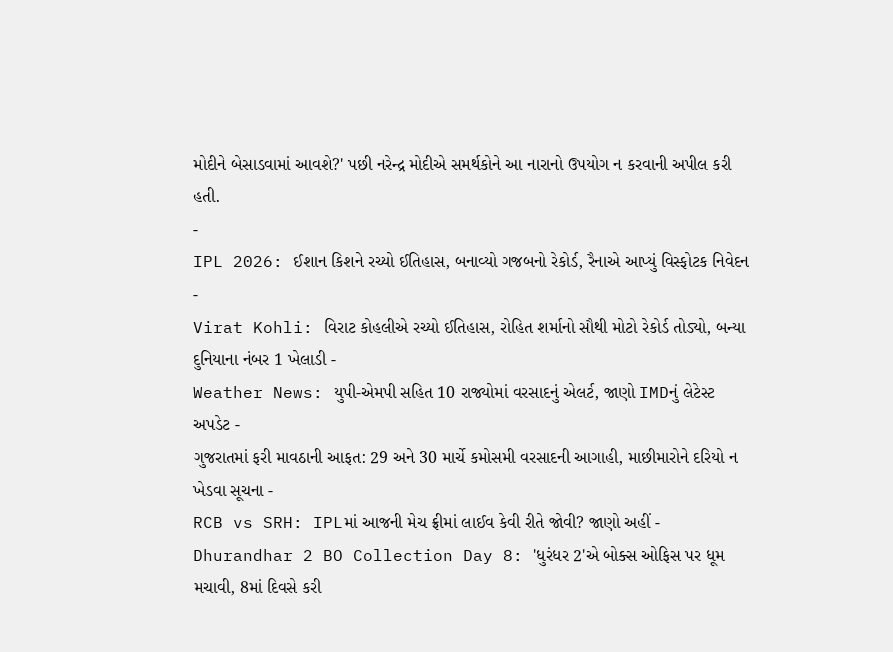મોદીને બેસાડવામાં આવશે?' પછી નરેન્દ્ર મોદીએ સમર્થકોને આ નારાનો ઉપયોગ ન કરવાની અપીલ કરી હતી.
-
IPL 2026: ઈશાન કિશને રચ્યો ઈતિહાસ, બનાવ્યો ગજબનો રેકોર્ડ, રૈનાએ આપ્યું વિસ્ફોટક નિવેદન -
Virat Kohli: વિરાટ કોહલીએ રચ્યો ઈતિહાસ, રોહિત શર્માનો સૌથી મોટો રેકોર્ડ તોડ્યો, બન્યા દુનિયાના નંબર 1 ખેલાડી -
Weather News: યુપી-એમપી સહિત 10 રાજ્યોમાં વરસાદનું એલર્ટ, જાણો IMDનું લેટેસ્ટ અપડેટ -
ગુજરાતમાં ફરી માવઠાની આફત: 29 અને 30 માર્ચે કમોસમી વરસાદની આગાહી, માછીમારોને દરિયો ન ખેડવા સૂચના -
RCB vs SRH: IPLમાં આજની મેચ ફ્રીમાં લાઈવ કેવી રીતે જોવી? જાણો અહીં -
Dhurandhar 2 BO Collection Day 8: 'ધુરંધર 2'એ બોક્સ ઓફિસ પર ધૂમ મચાવી, 8માં દિવસે કરી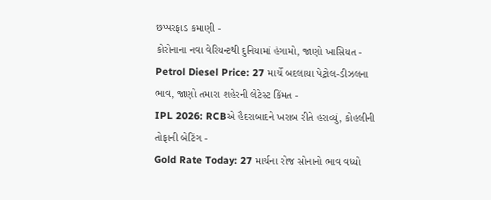છપ્પરફાડ કમાણી -
કોરોનાના નવા વેરિયન્ટથી દુનિયામાં હંગામો, જાણો ખાસિયત -
Petrol Diesel Price: 27 માર્ચે બદલાયા પેટ્રોલ-ડીઝલના ભાવ, જાણો તમારા શહેરની લેટેસ્ટ કિંમત -
IPL 2026: RCBએ હૈદરાબાદને ખરાબ રીતે હરાવ્યું, કોહલીની તોફાની બેટિંગ -
Gold Rate Today: 27 માર્ચના રોજ સોનાનો ભાવ વધ્યો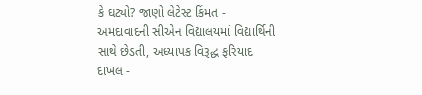કે ઘટ્યો? જાણો લેટેસ્ટ કિંમત -
અમદાવાદની સીએન વિદ્યાલયમાં વિદ્યાર્થિની સાથે છેડતી, અધ્યાપક વિરૂદ્ધ ફરિયાદ દાખલ -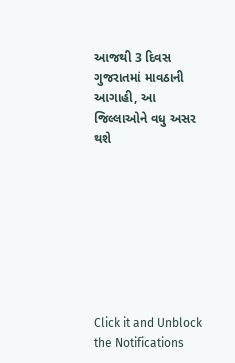આજથી 3 દિવસ ગુજરાતમાં માવઠાની આગાહી, આ જિલ્લાઓને વધુ અસર થશે








Click it and Unblock the Notifications